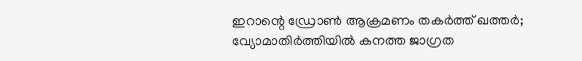ഇറാന്റെ ഡ്രോൺ ആക്രമണം തകർത്ത് ഖത്തർ; വ്യോമാതിർത്തിയിൽ കനത്ത ജാഗ്രത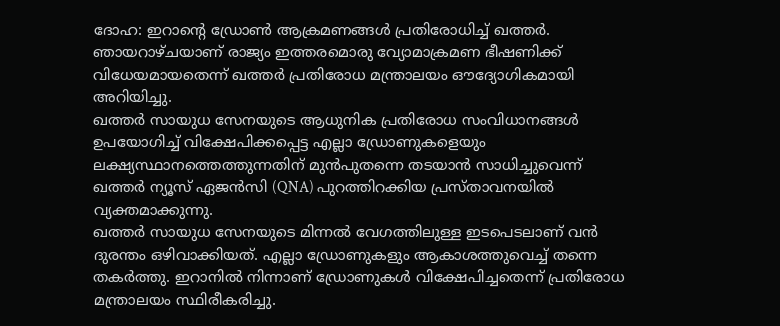ദോഹ: ഇറാന്റെ ഡ്രോൺ ആക്രമണങ്ങൾ പ്രതിരോധിച്ച് ഖത്തർ. ഞായറാഴ്ചയാണ് രാജ്യം ഇത്തരമൊരു വ്യോമാക്രമണ ഭീഷണിക്ക് വിധേയമായതെന്ന് ഖത്തർ പ്രതിരോധ മന്ത്രാലയം ഔദ്യോഗികമായി അറിയിച്ചു.
ഖത്തർ സായുധ സേനയുടെ ആധുനിക പ്രതിരോധ സംവിധാനങ്ങൾ ഉപയോഗിച്ച് വിക്ഷേപിക്കപ്പെട്ട എല്ലാ ഡ്രോണുകളെയും ലക്ഷ്യസ്ഥാനത്തെത്തുന്നതിന് മുൻപുതന്നെ തടയാൻ സാധിച്ചുവെന്ന് ഖത്തർ ന്യൂസ് ഏജൻസി (QNA) പുറത്തിറക്കിയ പ്രസ്താവനയിൽ വ്യക്തമാക്കുന്നു.
ഖത്തർ സായുധ സേനയുടെ മിന്നൽ വേഗത്തിലുള്ള ഇടപെടലാണ് വൻ ദുരന്തം ഒഴിവാക്കിയത്. എല്ലാ ഡ്രോണുകളും ആകാശത്തുവെച്ച് തന്നെ തകർത്തു. ഇറാനിൽ നിന്നാണ് ഡ്രോണുകൾ വിക്ഷേപിച്ചതെന്ന് പ്രതിരോധ മന്ത്രാലയം സ്ഥിരീകരിച്ചു.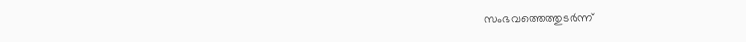സംഭവത്തെത്തുടർന്ന്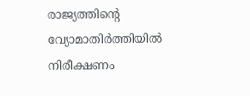രാജ്യത്തിന്റെ വ്യോമാതിർത്തിയിൽ നിരീക്ഷണം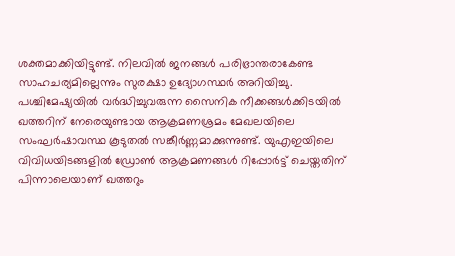ശക്തമാക്കിയിട്ടുണ്ട്. നിലവിൽ ജനങ്ങൾ പരിഭ്രാന്തരാകേണ്ട സാഹചര്യമില്ലെന്നും സുരക്ഷാ ഉദ്യോഗസ്ഥർ അറിയിച്ചു.
പശ്ചിമേഷ്യയിൽ വർദ്ധിച്ചുവരുന്ന സൈനിക നീക്കങ്ങൾക്കിടയിൽ ഖത്തറിന് നേരെയുണ്ടായ ആക്രമണശ്രമം മേഖലയിലെ സംഘർഷാവസ്ഥ കൂടുതൽ സങ്കീർണ്ണമാക്കുന്നുണ്ട്. യുഎഇയിലെ വിവിധയിടങ്ങളിൽ ഡ്രോൺ ആക്രമണങ്ങൾ റിപ്പോർട്ട് ചെയ്തതിന് പിന്നാലെയാണ് ഖത്തറും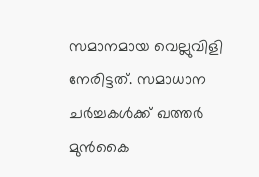സമാനമായ വെല്ലുവിളി നേരിട്ടത്. സമാധാന ചർച്ചകൾക്ക് ഖത്തർ മുൻകൈ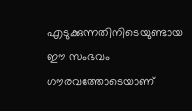എടുക്കുന്നതിനിടെയുണ്ടായ ഈ സംഭവം ഗൗരവത്തോടെയാണ്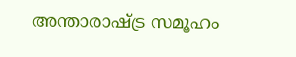അന്താരാഷ്ട്ര സമൂഹം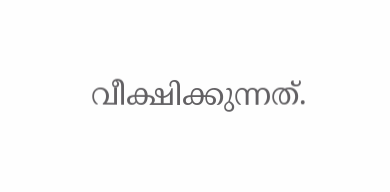വീക്ഷിക്കുന്നത്.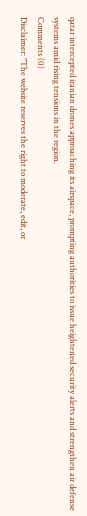qatar intercepted iranian drones approaching its airspace, prompting authorities to issue heightened security alerts and strengthen air defense systems amid rising tensions in the region.
Comments (0)
Disclaimer: "The website reserves the right to moderate, edit, or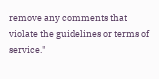remove any comments that violate the guidelines or terms of service."